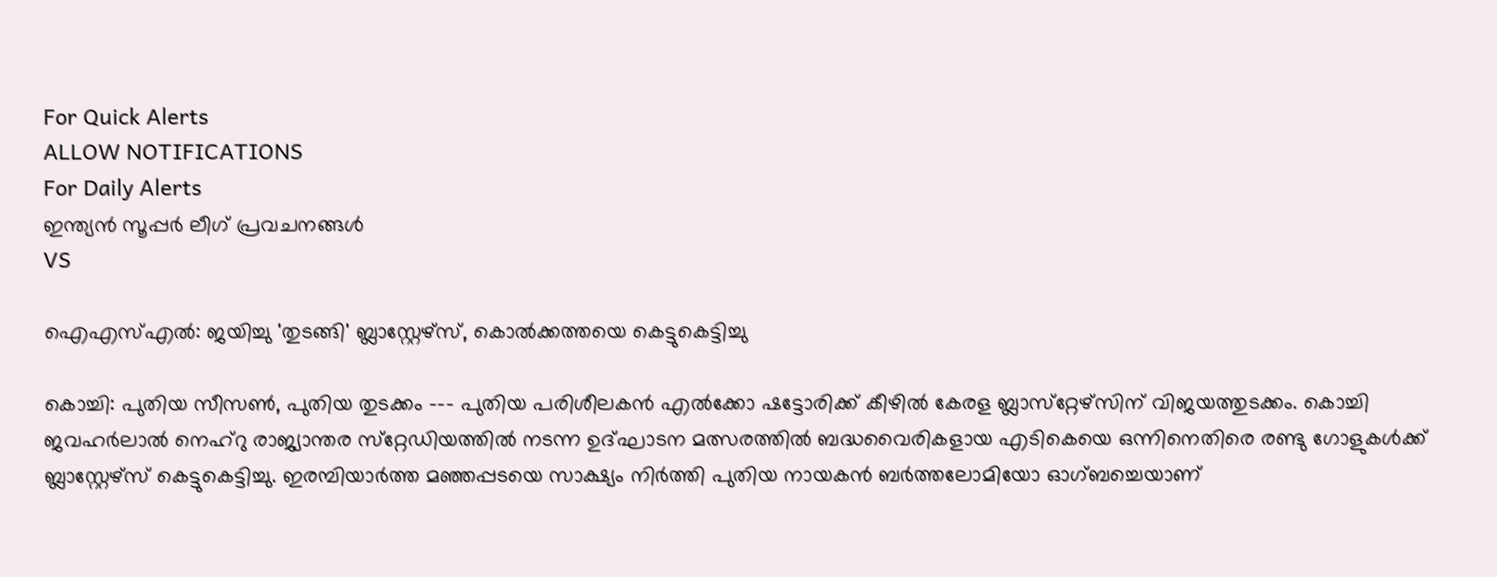For Quick Alerts
ALLOW NOTIFICATIONS
For Daily Alerts
ഇന്ത്യന്‍ സൂപ്പര്‍ ലീഗ്‌ പ്രവചനങ്ങൾ
VS

ഐഎസ്എല്‍: ജയിച്ചു 'തുടങ്ങി' ബ്ലാസ്റ്റേഴ്‌സ്, കൊല്‍ക്കത്തയെ കെട്ടുകെട്ടിച്ചു

കൊച്ചി: പുതിയ സീസണ്‍, പുതിയ തുടക്കം --- പുതിയ പരിശീലകന്‍ എല്‍ക്കോ ഷട്ടോരിക്ക് കീഴില്‍ കേരള ബ്ലാസ്‌റ്റേഴ്‌സിന് വിജയത്തുടക്കം. കൊച്ചി ജവഹര്‍ലാല്‍ നെഹ്‌റു രാജ്യാന്തര സ്‌റ്റേഡിയത്തില്‍ നടന്ന ഉദ്ഘാടന മത്സരത്തില്‍ ബദ്ധവൈരികളായ എടികെയെ ഒന്നിനെതിരെ രണ്ടു ഗോളുകള്‍ക്ക് ബ്ലാസ്റ്റേഴ്സ് കെട്ടുകെട്ടിച്ചു. ഇരമ്പിയാര്‍ത്ത മഞ്ഞപ്പടയെ സാക്ഷ്യം നിര്‍ത്തി പുതിയ നായകന്‍ ബര്‍ത്തലോമിയോ ഓഗ്ബച്ചെയാണ്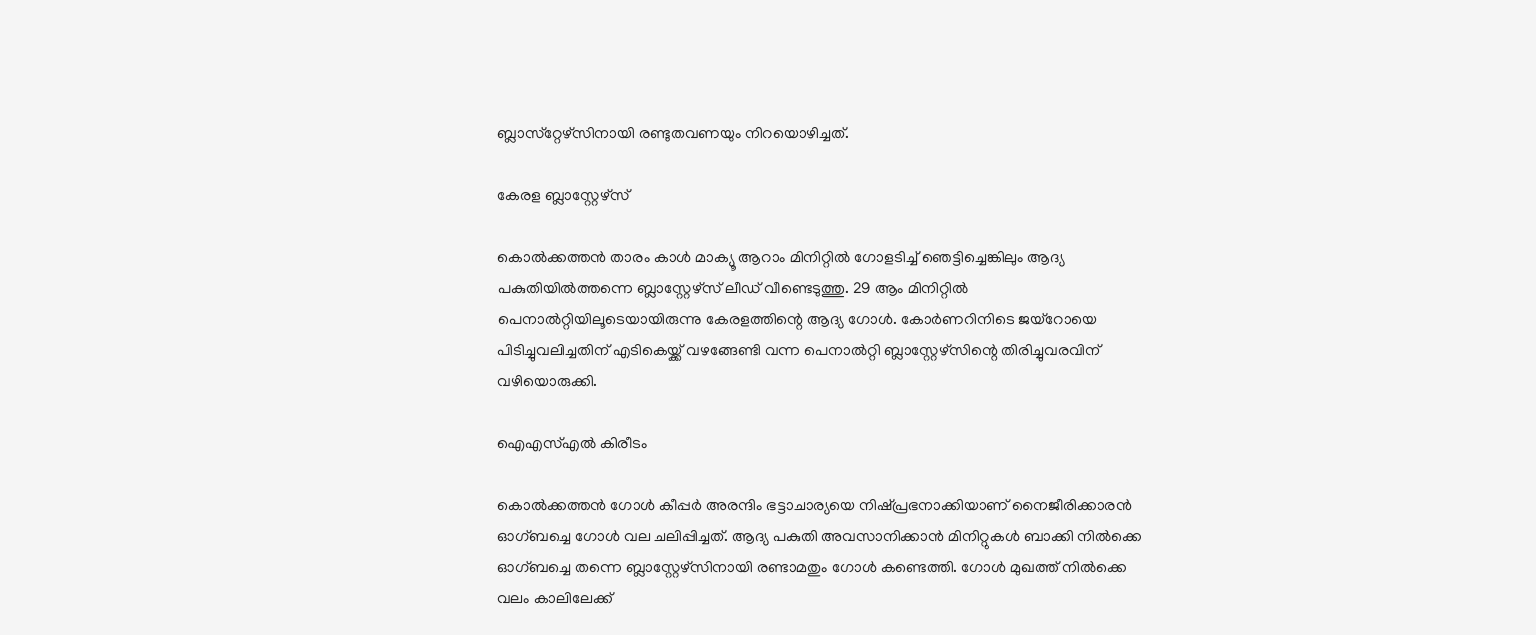ബ്ലാസ്‌റ്റേഴ്‌സിനായി രണ്ടുതവണയും നിറയൊഴിച്ചത്.

കേരള ബ്ലാസ്റ്റേഴ്സ്

കൊല്‍ക്കത്തന്‍ താരം കാള്‍ മാക്യൂ ആറാം മിനിറ്റില്‍ ഗോളടിച്ച് ഞെട്ടിച്ചെങ്കിലും ആദ്യ പകുതിയില്‍ത്തന്നെ ബ്ലാസ്റ്റേഴ്‌സ് ലീഡ് വീണ്ടെടുത്തു. 29 ആം മിനിറ്റില്‍ പെനാല്‍റ്റിയിലൂടെയായിരുന്നു കേരളത്തിന്റെ ആദ്യ ഗോള്‍. കോര്‍ണറിനിടെ ജയ്‌റോയെ പിടിച്ചുവലിച്ചതിന് എടികെയ്ക്ക് വഴങ്ങേണ്ടി വന്ന പെനാല്‍റ്റി ബ്ലാസ്റ്റേഴ്‌സിന്റെ തിരിച്ചുവരവിന് വഴിയൊരുക്കി.

ഐഎസ്എൽ കിരീടം

കൊല്‍ക്കത്തന്‍ ഗോള്‍ കീപ്പര്‍ അരന്ദിം ഭട്ടാചാര്യയെ നിഷ്പ്രഭനാക്കിയാണ് നൈജീരിക്കാരന്‍ ഓഗ്ബച്ചെ ഗോള്‍ വല ചലിപ്പിച്ചത്. ആദ്യ പകുതി അവസാനിക്കാന്‍ മിനിറ്റുകള്‍ ബാക്കി നില്‍ക്കെ ഓഗ്ബച്ചെ തന്നെ ബ്ലാസ്റ്റേഴ്‌സിനായി രണ്ടാമതും ഗോള്‍ കണ്ടെത്തി. ഗോള്‍ മുഖത്ത് നില്‍ക്കെ വലം കാലിലേക്ക്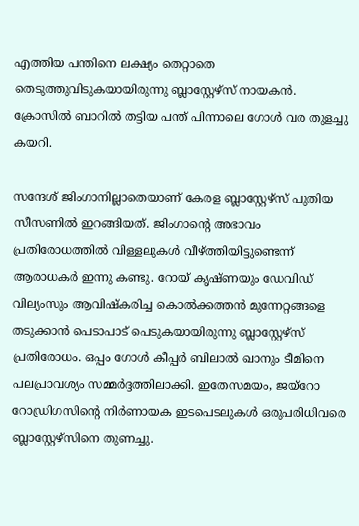എത്തിയ പന്തിനെ ലക്ഷ്യം തെറ്റാതെ തെടുത്തുവിടുകയായിരുന്നു ബ്ലാസ്റ്റേഴ്‌സ് നായകന്‍. ക്രോസില്‍ ബാറില്‍ തട്ടിയ പന്ത് പിന്നാലെ ഗോള്‍ വര തുളച്ചു കയറി.

സന്ദേശ് ജിംഗാനില്ലാതെയാണ് കേരള ബ്ലാസ്റ്റേഴ്‌സ് പുതിയ സീസണില്‍ ഇറങ്ങിയത്. ജിംഗാന്റെ അഭാവം പ്രതിരോധത്തില്‍ വിള്ളലുകള്‍ വീഴ്ത്തിയിട്ടുണ്ടെന്ന് ആരാധകര്‍ ഇന്നു കണ്ടു. റോയ് കൃഷ്ണയും ഡേവിഡ് വില്യംസും ആവിഷ്‌കരിച്ച കൊല്‍ക്കത്തന്‍ മുന്നേറ്റങ്ങളെ തടുക്കാന്‍ പെടാപാട് പെടുകയായിരുന്നു ബ്ലാസ്റ്റേഴ്‌സ് പ്രതിരോധം. ഒപ്പം ഗോള്‍ കീപ്പര്‍ ബിലാല്‍ ഖാനും ടീമിനെ പലപ്രാവശ്യം സമ്മര്‍ദ്ദത്തിലാക്കി. ഇതേസമയം, ജയ്‌റോ റോഡ്രിഗസിന്റെ നിര്‍ണായക ഇടപെടലുകള്‍ ഒരുപരിധിവരെ ബ്ലാസ്റ്റേഴ്‌സിനെ തുണച്ചു.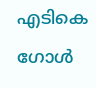എടികെ ഗോൾ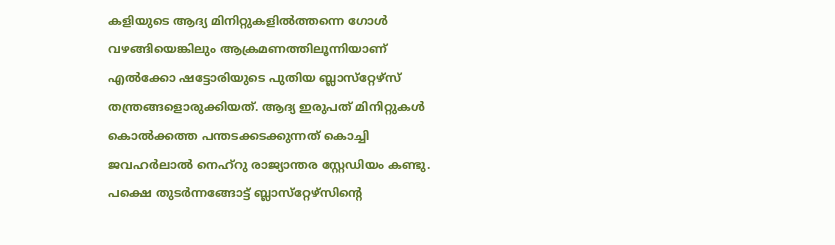കളിയുടെ ആദ്യ മിനിറ്റുകളില്‍ത്തന്നെ ഗോള്‍ വഴങ്ങിയെങ്കിലും ആക്രമണത്തിലൂന്നിയാണ് എല്‍ക്കോ ഷട്ടോരിയുടെ പുതിയ ബ്ലാസ്‌റ്റേഴ്‌സ് തന്ത്രങ്ങളൊരുക്കിയത്. ആദ്യ ഇരുപത് മിനിറ്റുകള്‍ കൊല്‍ക്കത്ത പന്തടക്കടക്കുന്നത് കൊച്ചി ജവഹര്‍ലാല്‍ നെഹ്‌റു രാജ്യാന്തര സ്റ്റേഡിയം കണ്ടു. പക്ഷെ തുടര്‍ന്നങ്ങോട്ട് ബ്ലാസ്‌റ്റേഴ്‌സിന്റെ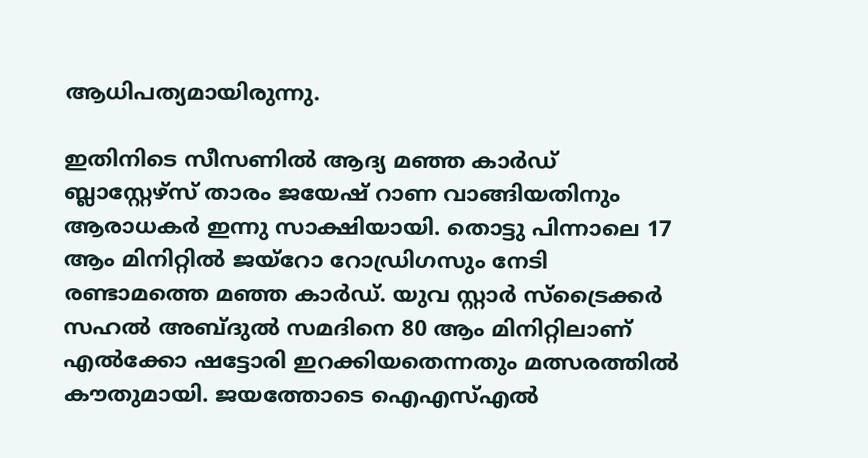ആധിപത്യമായിരുന്നു.

ഇതിനിടെ സീസണില്‍ ആദ്യ മഞ്ഞ കാര്‍ഡ് ബ്ലാസ്റ്റേഴ്‌സ് താരം ജയേഷ് റാണ വാങ്ങിയതിനും ആരാധകര്‍ ഇന്നു സാക്ഷിയായി. തൊട്ടു പിന്നാലെ 17 ആം മിനിറ്റില്‍ ജയ്‌റോ റോഡ്രിഗസും നേടി രണ്ടാമത്തെ മഞ്ഞ കാര്‍ഡ്. യുവ സ്റ്റാര്‍ സ്‌ട്രൈക്കര്‍ സഹല്‍ അബ്ദുല്‍ സമദിനെ 80 ആം മിനിറ്റിലാണ് എല്‍ക്കോ ഷട്ടോരി ഇറക്കിയതെന്നതും മത്സരത്തില്‍ കൗതുമായി. ജയത്തോടെ ഐഎസ്എൽ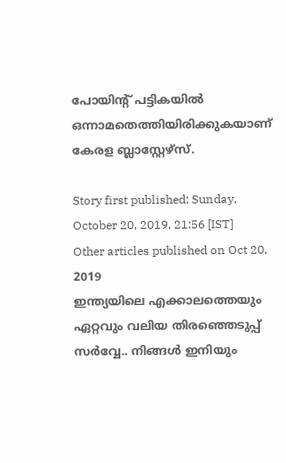പോയിന്റ് പട്ടികയിൽ ഒന്നാമതെത്തിയിരിക്കുകയാണ് കേരള ബ്ലാസ്റ്റേഴ്സ്.

Story first published: Sunday, October 20, 2019, 21:56 [IST]
Other articles published on Oct 20, 2019
ഇന്ത്യയിലെ എക്കാലത്തെയും ഏറ്റവും വലിയ തിരഞ്ഞെടുപ്പ് സർവ്വേ.. നിങ്ങൾ ഇനിയും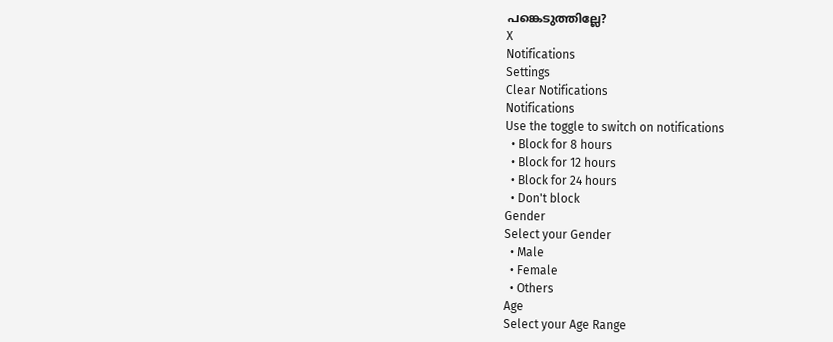പങ്കെടുത്തില്ലേ?
X
Notifications
Settings
Clear Notifications
Notifications
Use the toggle to switch on notifications
  • Block for 8 hours
  • Block for 12 hours
  • Block for 24 hours
  • Don't block
Gender
Select your Gender
  • Male
  • Female
  • Others
Age
Select your Age Range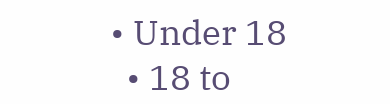• Under 18
  • 18 to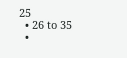25
  • 26 to 35
  •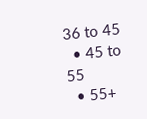36 to 45
  • 45 to 55
  • 55+